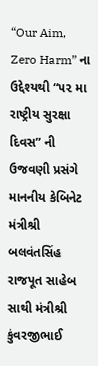“Our Aim, Zero Harm” ના ઉદ્દેશ્યથી “૫૨ મા રાષ્ટ્રીય સુરક્ષા દિવસ” ની ઉજવણી પ્રસંગે માનનીય કેબિનેટ મંત્રીશ્રી બલવંતસિંહ રાજપૂત સાહેબ સાથી મંત્રીશ્રી કુંવરજીભાઈ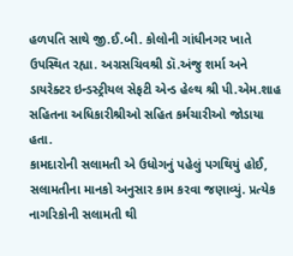હળપતિ સાથે જી.ઈ.બી. કોલોની ગાંધીનગર ખાતે ઉપસ્થિત રહ્યા. અગ્રસચિવશ્રી ડૉ.અંજુ શર્મા અને ડાયરેક્ટર ઇન્ડસ્ટ્રીયલ સેફટી એન્ડ હેલ્થ શ્રી પી.એમ.શાહ સહિતના અધિકારીશ્રીઓ સહિત કર્મચારીઓ જોડાયા હતા.
કામદારોની સલામતી એ ઉધોગનું પહેલું પગથિયું હોઈ, સલામતીના માનકો અનુસાર કામ કરવા જણાવ્યું. પ્રત્યેક નાગરિકોની સલામતી થી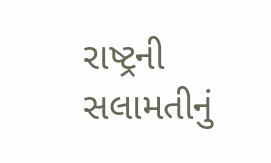રાષ્ટ્રની સલામતીનું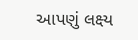આપણું લક્ષ્ય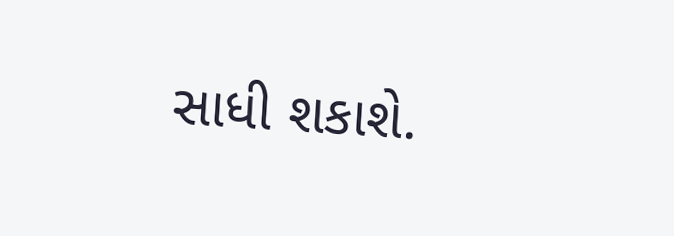સાધી શકાશે.